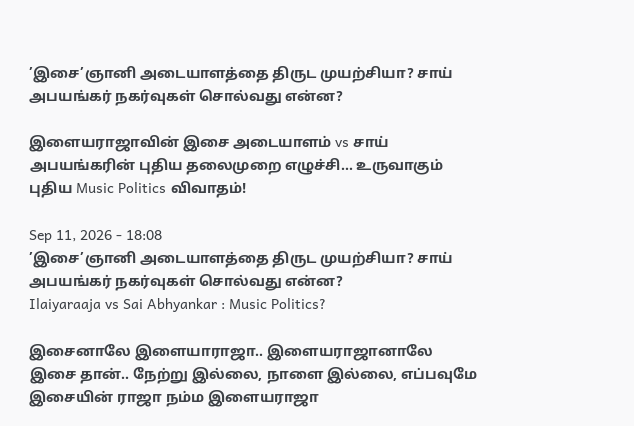’இசை’ஞானி அடையாளத்தை திருட முயற்சியா? சாய் அபயங்கர் நகர்வுகள் சொல்வது என்ன?

இளையராஜாவின் இசை அடையாளம் vs சாய் அபயங்கரின் புதிய தலைமுறை எழுச்சி... உருவாகும் புதிய Music Politics விவாதம்!

Sep 11, 2026 - 18:08
’இசை’ஞானி அடையாளத்தை திருட முயற்சியா? சாய் அபயங்கர் நகர்வுகள் சொல்வது என்ன?
Ilaiyaraaja vs Sai Abhyankar : Music Politics?

இசைனாலே இளையாராஜா.. இளையராஜானாலே இசை தான்.. நேற்று இல்லை, நாளை இல்லை, எப்பவுமே இசையின் ராஜா நம்ம இளையராஜா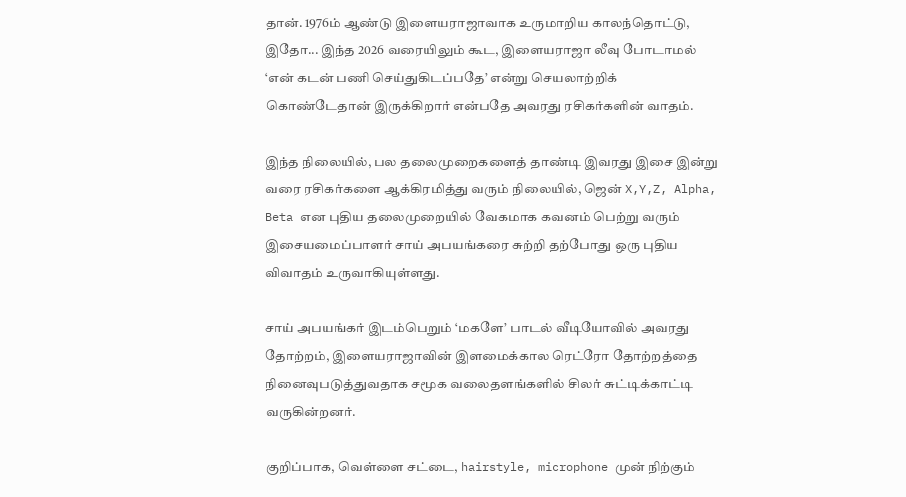தான். 1976ம் ஆண்டு இளையராஜாவாக உருமாறிய காலந்தொட்டு, இதோ... இந்த 2026 வரையிலும் கூட, இளையராஜா லீவு போடாமல் ‘என் கடன் பணி செய்துகிடப்பதே’ என்று செயலாற்றிக் கொண்டேதான் இருக்கிறார் என்பதே அவரது ரசிகர்களின் வாதம்.

இந்த நிலையில், பல தலைமுறைகளைத் தாண்டி இவரது இசை இன்று வரை ரசிகர்களை ஆக்கிரமித்து வரும் நிலையில், ஜென் X,Y,Z, Alpha, Beta என புதிய தலைமுறையில் வேகமாக கவனம் பெற்று வரும் இசையமைப்பாளர் சாய் அபயங்கரை சுற்றி தற்போது ஒரு புதிய விவாதம் உருவாகியுள்ளது.

சாய் அபயங்கர் இடம்பெறும் ‘மகளே’ பாடல் வீடியோவில் அவரது தோற்றம், இளையராஜாவின் இளமைக்கால ரெட்ரோ தோற்றத்தை நினைவுபடுத்துவதாக சமூக வலைதளங்களில் சிலர் சுட்டிக்காட்டி வருகின்றனர்.

குறிப்பாக, வெள்ளை சட்டை, hairstyle, microphone முன் நிற்கும்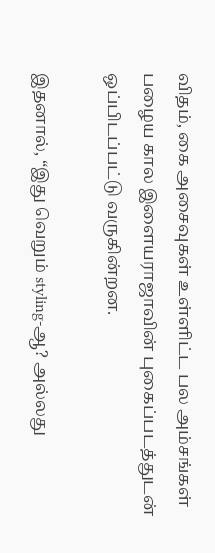விதம், கை அசைவுகள் உள்ளிட்ட பல அம்சங்கள் பழைய கால இளையராஜாவின் புகைப்படத்துடன் ஒப்பிடப்பட்டு வருகின்றன.

இதனால், “இது வெறும் styling-ஆ? அல்லது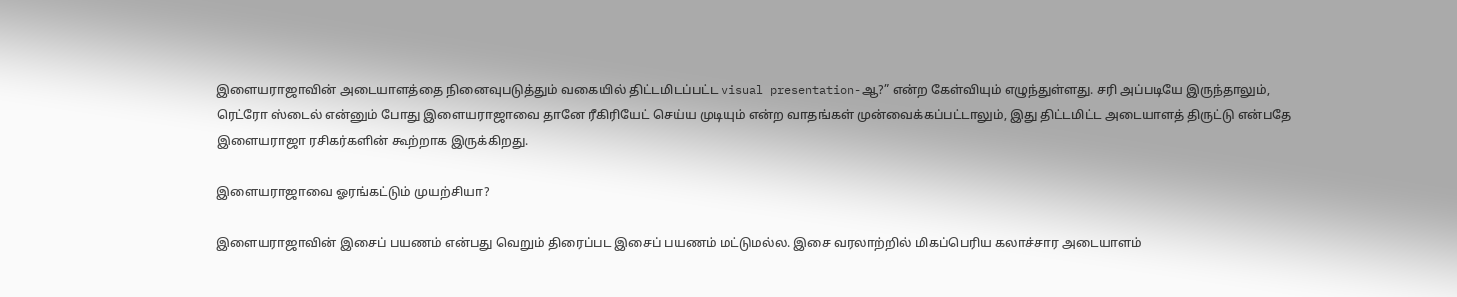இளையராஜாவின் அடையாளத்தை நினைவுபடுத்தும் வகையில் திட்டமிடப்பட்ட visual presentation-ஆ?” என்ற கேள்வியும் எழுந்துள்ளது. சரி அப்படியே இருந்தாலும், ரெட்ரோ ஸ்டைல் என்னும் போது இளையராஜாவை தானே ரீகிரியேட் செய்ய முடியும் என்ற வாதங்கள் முன்வைக்கப்பட்டாலும், இது திட்டமிட்ட அடையாளத் திருட்டு என்பதே இளையராஜா ரசிகர்களின் கூற்றாக இருக்கிறது.

இளையராஜாவை ஓரங்கட்டும் முயற்சியா?

இளையராஜாவின் இசைப் பயணம் என்பது வெறும் திரைப்பட இசைப் பயணம் மட்டுமல்ல. இசை வரலாற்றில் மிகப்பெரிய கலாச்சார அடையாளம்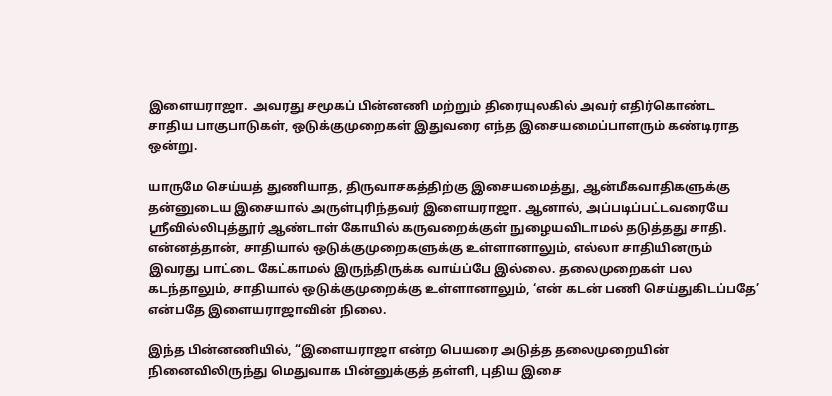இளையராஜா.  அவரது சமூகப் பின்னணி மற்றும் திரையுலகில் அவர் எதிர்கொண்ட சாதிய பாகுபாடுகள், ஒடுக்குமுறைகள் இதுவரை எந்த இசையமைப்பாளரும் கண்டிராத ஒன்று.

யாருமே செய்யத் துணியாத, திருவாசகத்திற்கு இசையமைத்து, ஆன்மீகவாதிகளுக்கு தன்னுடைய இசையால் அருள்புரிந்தவர் இளையராஜா. ஆனால், அப்படிப்பட்டவரையே ஸ்ரீவில்லிபுத்தூர் ஆண்டாள் கோயில் கருவறைக்குள் நுழையவிடாமல் தடுத்தது சாதி. என்னத்தான், சாதியால் ஒடுக்குமுறைகளுக்கு உள்ளானாலும், எல்லா சாதியினரும் இவரது பாட்டை கேட்காமல் இருந்திருக்க வாய்ப்பே இல்லை. தலைமுறைகள் பல கடந்தாலும், சாதியால் ஒடுக்குமுறைக்கு உள்ளானாலும், ‘என் கடன் பணி செய்துகிடப்பதே’ என்பதே இளையராஜாவின் நிலை.

இந்த பின்னணியில், “இளையராஜா என்ற பெயரை அடுத்த தலைமுறையின் நினைவிலிருந்து மெதுவாக பின்னுக்குத் தள்ளி, புதிய இசை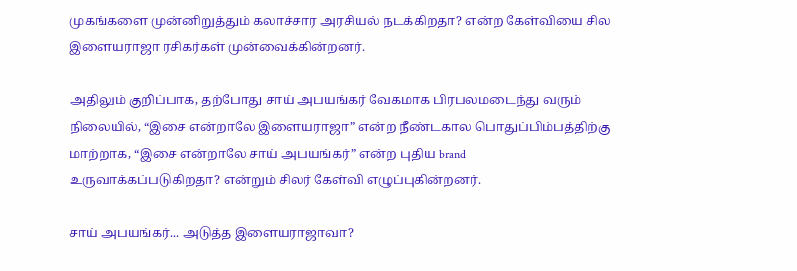முகங்களை முன்னிறுத்தும் கலாச்சார அரசியல் நடக்கிறதா? என்ற கேள்வியை சில இளையராஜா ரசிகர்கள் முன்வைக்கின்றனர்.

அதிலும் குறிப்பாக, தற்போது சாய் அபயங்கர் வேகமாக பிரபலமடைந்து வரும் நிலையில், “இசை என்றாலே இளையராஜா” என்ற நீண்டகால பொதுப்பிம்பத்திற்கு மாற்றாக, “இசை என்றாலே சாய் அபயங்கர்” என்ற புதிய brand உருவாக்கப்படுகிறதா? என்றும் சிலர் கேள்வி எழுப்புகின்றனர்.

சாய் அபயங்கர்... அடுத்த இளையராஜாவா?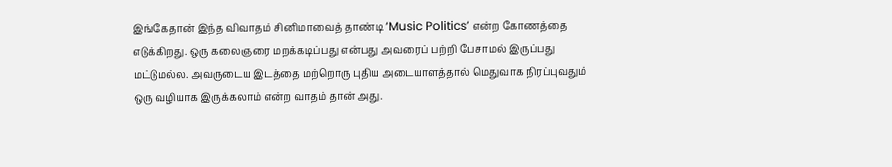இங்கேதான் இந்த விவாதம் சினிமாவைத் தாண்டி ‘Music Politics’ என்ற கோணத்தை எடுக்கிறது. ஒரு கலைஞரை மறக்கடிப்பது என்பது அவரைப் பற்றி பேசாமல் இருப்பது மட்டுமல்ல. அவருடைய இடத்தை மற்றொரு புதிய அடையாளத்தால் மெதுவாக நிரப்புவதும் ஒரு வழியாக இருக்கலாம் என்ற வாதம் தான் அது.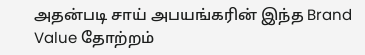அதன்படி சாய் அபயங்கரின் இந்த Brand Value தோற்றம்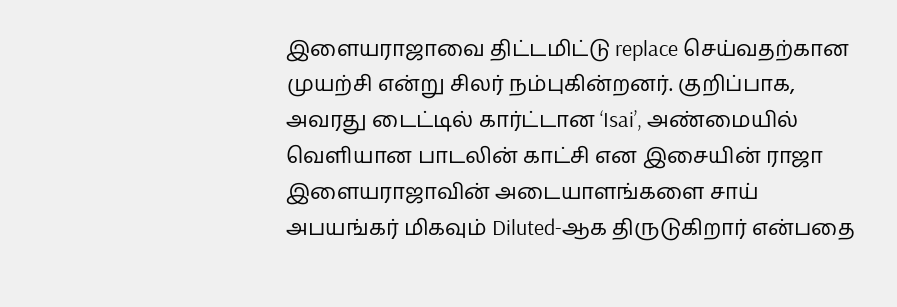இளையராஜாவை திட்டமிட்டு replace செய்வதற்கான முயற்சி என்று சிலர் நம்புகின்றனர். குறிப்பாக, அவரது டைட்டில் கார்ட்டான ‘Isai’, அண்மையில் வெளியான பாடலின் காட்சி என இசையின் ராஜா இளையராஜாவின் அடையாளங்களை சாய் அபயங்கர் மிகவும் Diluted-ஆக திருடுகிறார் என்பதை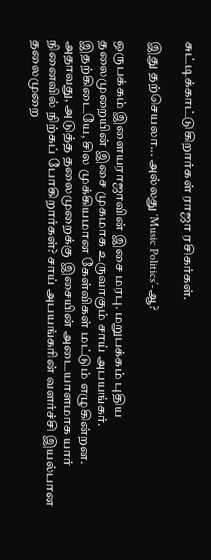சுட்டிக்காட்டுகிறார்கள் ராஜா ரசிகர்கள்.

இது தற்செயலா... அல்லது ‘Music Politics’-ஆ?

ஒருபக்கம் இளையராஜாவின் இசை மரபு. மறுபக்கம் புதிய தலைமுறையின் இசை முகமாக உருவாகும் சாய் அபயங்கர். இதற்கிடையே, சில முக்கியமான கேள்விகள் மட்டும் எழுகின்றன. அதாவது, அடுத்த தலைமுறைக்கு இசையின் அடையாளமாக யார் நினைவில் நிற்கப் போகிறார்கள்? சாய் அபயங்கரின் வளர்ச்சி இயல்பான தலைமுறை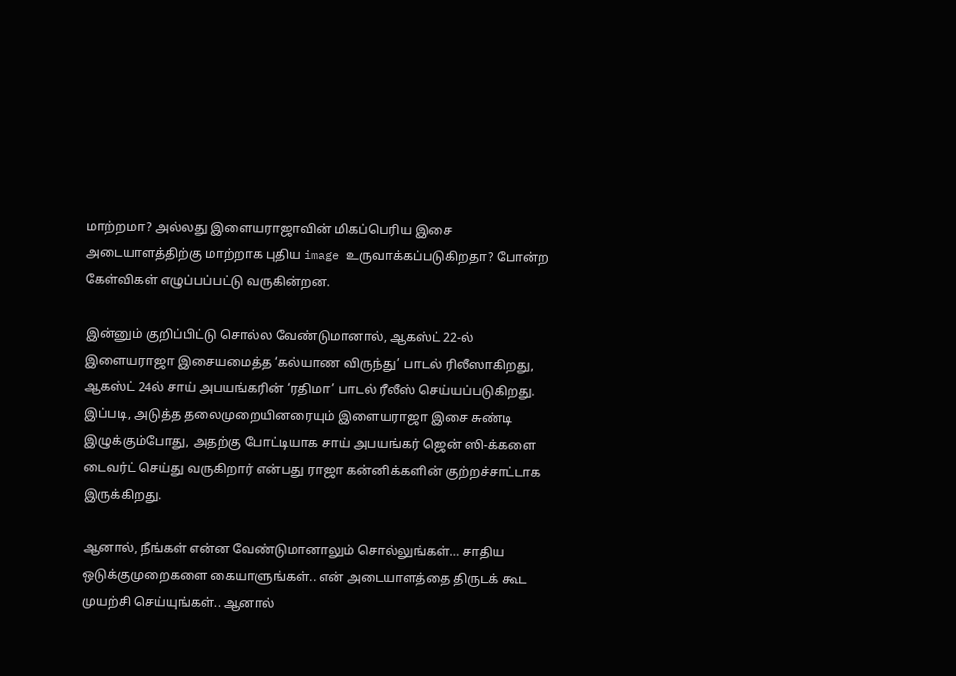மாற்றமா? அல்லது இளையராஜாவின் மிகப்பெரிய இசை அடையாளத்திற்கு மாற்றாக புதிய image உருவாக்கப்படுகிறதா? போன்ற கேள்விகள் எழுப்பப்பட்டு வருகின்றன.

இன்னும் குறிப்பிட்டு சொல்ல வேண்டுமானால், ஆகஸ்ட் 22-ல் இளையராஜா இசையமைத்த ‘கல்யாண விருந்து’ பாடல் ரிலீஸாகிறது, ஆகஸ்ட் 24ல் சாய் அபயங்கரின் ‘ரதிமா’ பாடல் ரீலீஸ் செய்யப்படுகிறது. இப்படி, அடுத்த தலைமுறையினரையும் இளையராஜா இசை சுண்டி இழுக்கும்போது, அதற்கு போட்டியாக சாய் அபயங்கர் ஜென் ஸி-க்களை டைவர்ட் செய்து வருகிறார் என்பது ராஜா கன்னிக்களின் குற்றச்சாட்டாக இருக்கிறது.

ஆனால், நீங்கள் என்ன வேண்டுமானாலும் சொல்லுங்கள்… சாதிய ஒடுக்குமுறைகளை கையாளுங்கள்.. என் அடையாளத்தை திருடக் கூட முயற்சி செய்யுங்கள்.. ஆனால்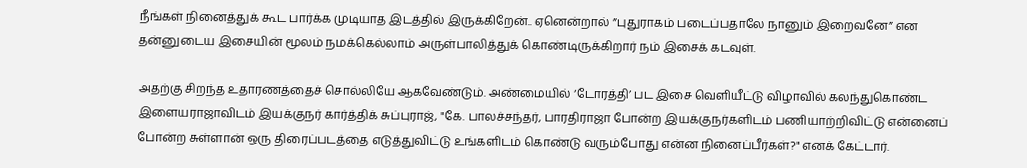நீங்கள் நினைத்துக் கூட பார்க்க முடியாத இடத்தில் இருக்கிறேன்.. ஏனென்றால் ”புதுராகம் படைப்பதாலே நானும் இறைவனே” என தன்னுடைய இசையின் மூலம் நமக்கெல்லாம் அருள்பாலித்துக் கொண்டிருக்கிறார் நம் இசைக் கடவுள்.

அதற்கு சிறந்த உதாரணத்தைச் சொல்லியே ஆகவேண்டும். அண்மையில் ‘டோரத்தி’ பட இசை வெளியீட்டு விழாவில் கலந்துகொண்ட இளையராஜாவிடம் இயக்குநர் கார்த்திக் சுப்புராஜ், "கே. பாலச்சந்தர், பாரதிராஜா போன்ற இயக்குநர்களிடம் பணியாற்றிவிட்டு என்னைப் போன்ற சுள்ளான் ஒரு திரைப்படத்தை எடுத்துவிட்டு உங்களிடம் கொண்டு வரும்போது என்ன நினைப்பீர்கள்?" எனக் கேட்டார்.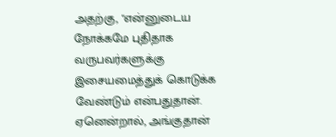அதற்கு, "என்னுடைய நோக்கமே புதிதாக வருபவர்களுக்கு இசையமைத்துக் கொடுக்க வேண்டும் என்பதுதான். ஏனென்றால், அங்குதான்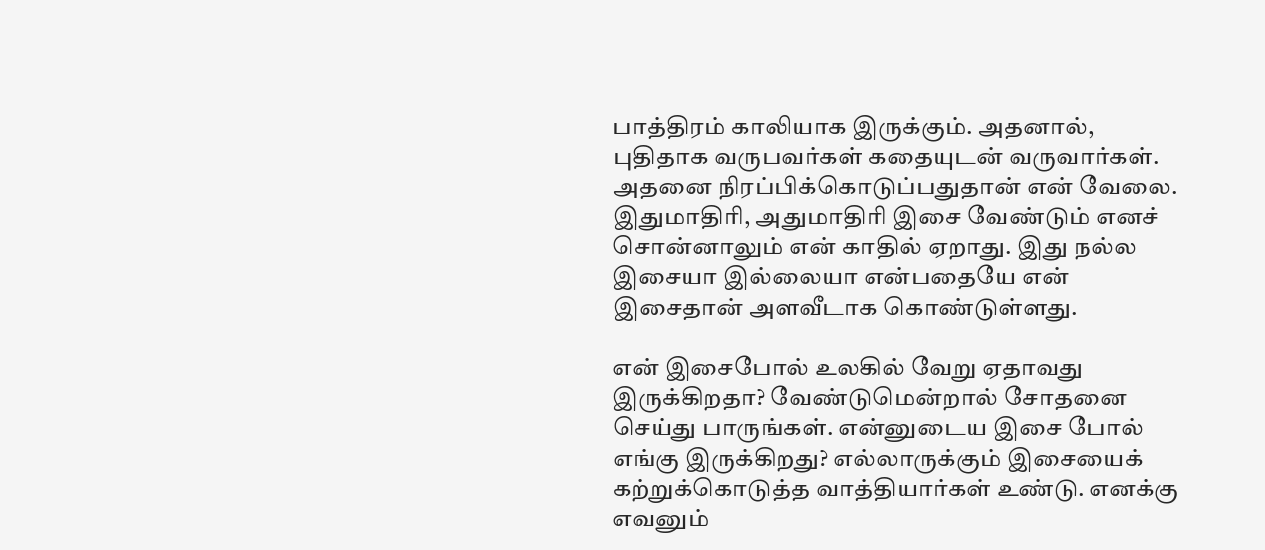பாத்திரம் காலியாக இருக்கும். அதனால், புதிதாக வருபவர்கள் கதையுடன் வருவார்கள். அதனை நிரப்பிக்கொடுப்பதுதான் என் வேலை. இதுமாதிரி, அதுமாதிரி இசை வேண்டும் எனச் சொன்னாலும் என் காதில் ஏறாது. இது நல்ல இசையா இல்லையா என்பதையே என் இசைதான் அளவீடாக கொண்டுள்ளது.

என் இசைபோல் உலகில் வேறு ஏதாவது இருக்கிறதா? வேண்டுமென்றால் சோதனை செய்து பாருங்கள். என்னுடைய இசை போல் எங்கு இருக்கிறது? எல்லாருக்கும் இசையைக் கற்றுக்கொடுத்த வாத்தியார்கள் உண்டு. எனக்கு எவனும்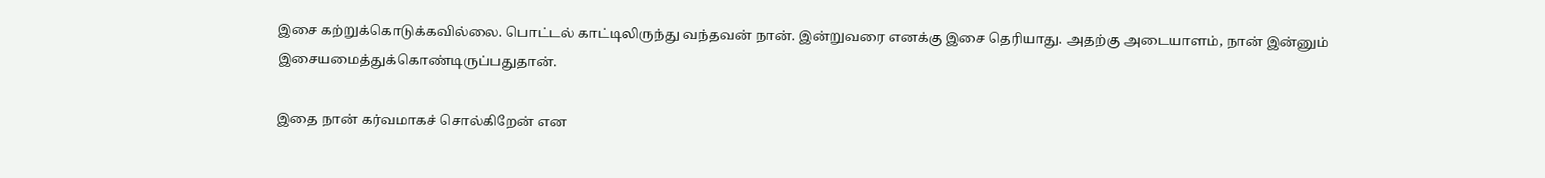இசை கற்றுக்கொடுக்கவில்லை. பொட்டல் காட்டிலிருந்து வந்தவன் நான். இன்றுவரை எனக்கு இசை தெரியாது. அதற்கு அடையாளம், நான் இன்னும் இசையமைத்துக்கொண்டிருப்பதுதான்.

இதை நான் கர்வமாகச் சொல்கிறேன் என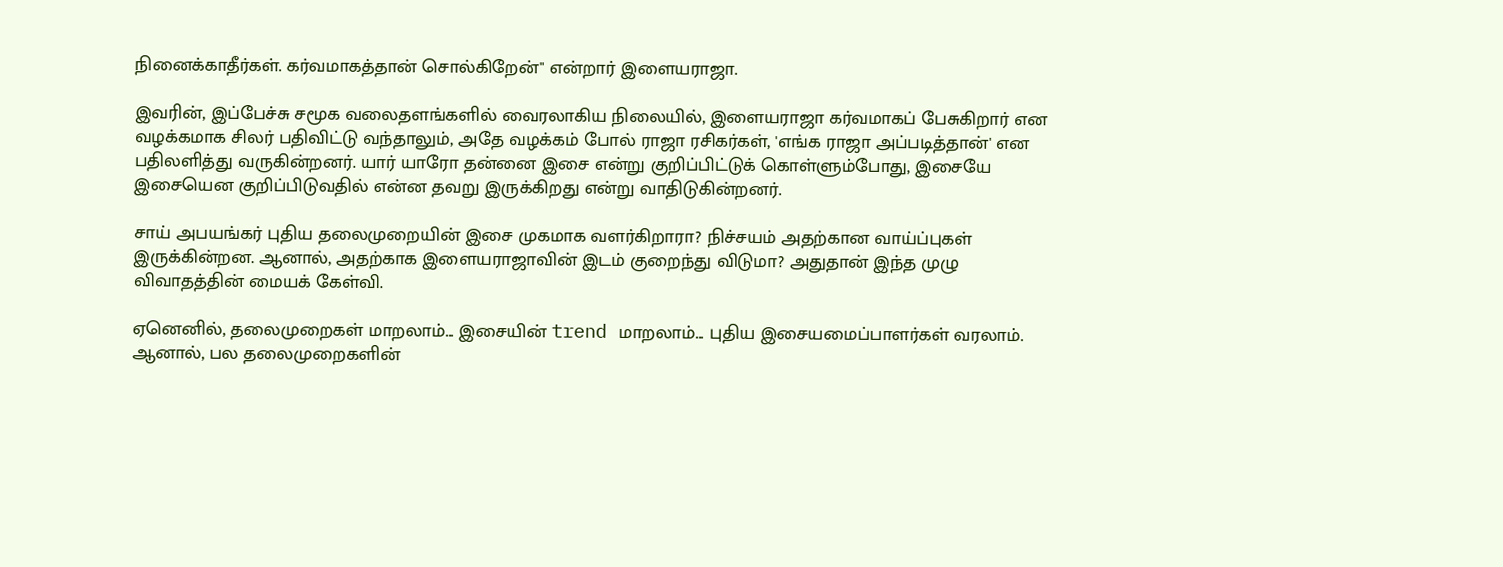நினைக்காதீர்கள். கர்வமாகத்தான் சொல்கிறேன்" என்றார் இளையராஜா.

இவரின், இப்பேச்சு சமூக வலைதளங்களில் வைரலாகிய நிலையில், இளையராஜா கர்வமாகப் பேசுகிறார் என வழக்கமாக சிலர் பதிவிட்டு வந்தாலும், அதே வழக்கம் போல் ராஜா ரசிகர்கள், 'எங்க ராஜா அப்படித்தான்' என பதிலளித்து வருகின்றனர். யார் யாரோ தன்னை இசை என்று குறிப்பிட்டுக் கொள்ளும்போது, இசையே இசையென குறிப்பிடுவதில் என்ன தவறு இருக்கிறது என்று வாதிடுகின்றனர்.

சாய் அபயங்கர் புதிய தலைமுறையின் இசை முகமாக வளர்கிறாரா? நிச்சயம் அதற்கான வாய்ப்புகள் இருக்கின்றன. ஆனால், அதற்காக இளையராஜாவின் இடம் குறைந்து விடுமா? அதுதான் இந்த முழு விவாதத்தின் மையக் கேள்வி.

ஏனெனில், தலைமுறைகள் மாறலாம்... இசையின் trend மாறலாம்... புதிய இசையமைப்பாளர்கள் வரலாம். ஆனால், பல தலைமுறைகளின்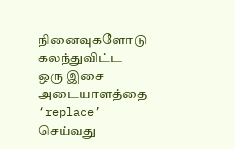நினைவுகளோடு கலந்துவிட்ட ஒரு இசை அடையாளத்தை ‘replace’ செய்வது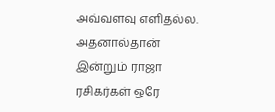அவ்வளவு எளிதல்ல. அதனால்தான் இன்றும் ராஜா ரசிகர்கள் ஒரே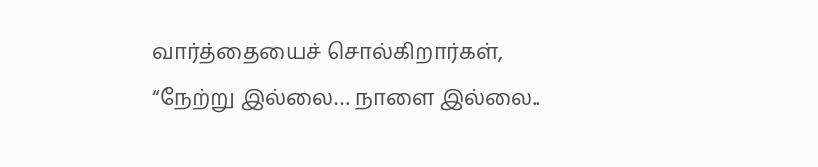வார்த்தையைச் சொல்கிறார்கள், “நேற்று இல்லை… நாளை இல்லை..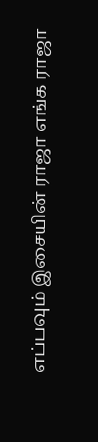எப்பவும் இசையின் ராஜா எங்க ராஜா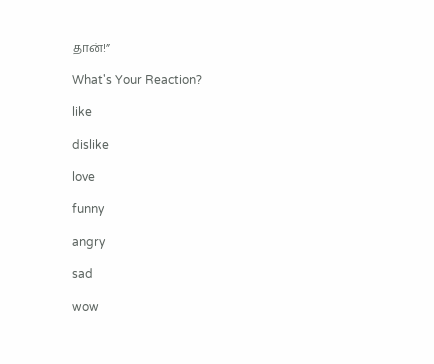தான்!”

What's Your Reaction?

like

dislike

love

funny

angry

sad

wow